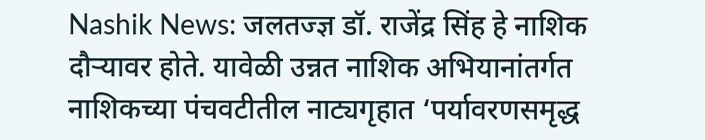Nashik News: जलतज्ज्ञ डॉ. राजेंद्र सिंह हे नाशिक दौऱ्यावर होते. यावेळी उन्नत नाशिक अभियानांतर्गत नाशिकच्या पंचवटीतील नाट्यगृहात ‘पर्यावरणसमृद्ध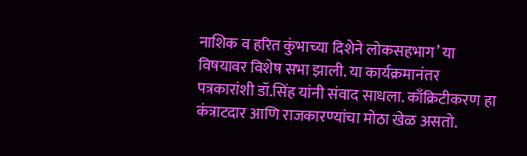नाशिक व हरित कुंभाच्या दिशेने लोकसहभाग’ या विषयावर विशेष सभा झाली. या कार्यक्रमानंतर पत्रकारांशी डॉ.सिंह यांनी संवाद साधला. काँक्रिटीकरण हा कंत्राटदार आणि राजकारण्यांचा मोठा खेळ असतो.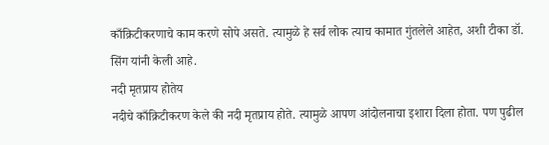काँक्रिटीकरणाचे काम करणे सोपे असते. त्यामुळे हे सर्व लोक त्याच कामात गुंतलेले आहेत, अशी टीका डॉ. सिंग यांनी केली आहे.
नदी मृतप्राय होतेय
नदीचे काँक्रिटीकरण केले की नदी मृतप्राय होते. त्यामुळे आपण आंदोलनाचा इशारा दिला होता. पण पुढील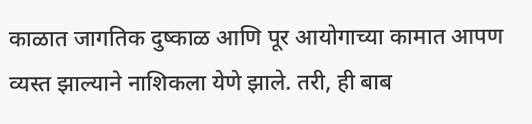काळात जागतिक दुष्काळ आणि पूर आयोगाच्या कामात आपण व्यस्त झाल्याने नाशिकला येणे झाले. तरी, ही बाब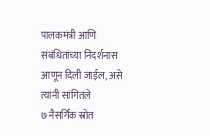पालकमंत्री आणि संबंधितांच्या निदर्शनास आणून दिली जाईल, असे त्यांनी सांगितले
७ नैसर्गिक स्रोत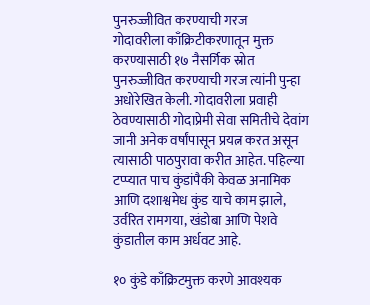पुनरुज्जीवित करण्याची गरज
गोदावरीला काँक्रिटीकरणातून मुक्त करण्यासाठी १७ नैसर्गिक स्रोत पुनरुज्जीवित करण्याची गरज त्यांनी पुन्हा अधोरेखित केली. गोदावरीला प्रवाही ठेवण्यासाठी गोदाप्रेमी सेवा समितीचे देवांग जानी अनेक वर्षांपासून प्रयत्न करत असून त्यासाठी पाठपुरावा करीत आहेत. पहिल्या टप्प्यात पाच कुंडांपैकी केवळ अनामिक आणि दशाश्वमेध कुंड याचे काम झाले, उर्वरित रामगया, खंडोबा आणि पेशवे कुंडातील काम अर्धवट आहे.

१० कुंडे काँक्रिटमुक्त करणे आवश्यक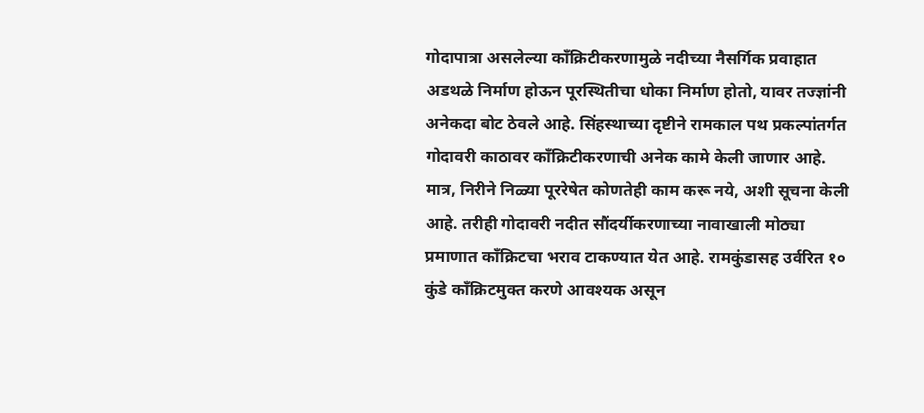गोदापात्रा असलेल्या काँक्रिटीकरणामुळे नदीच्या नैसर्गिक प्रवाहात अडथळे निर्माण होऊन पूरस्थितीचा धोका निर्माण होतो, यावर तज्ज्ञांनी अनेकदा बोट ठेवले आहे. सिंहस्थाच्या दृष्टीने रामकाल पथ प्रकल्पांतर्गत गोदावरी काठावर काँक्रिटीकरणाची अनेक कामे केली जाणार आहे. मात्र, निरीने निळ्या पूररेषेत कोणतेही काम करू नये, अशी सूचना केली आहे. तरीही गोदावरी नदीत सौंदर्यीकरणाच्या नावाखाली मोठ्या प्रमाणात काँक्रिटचा भराव टाकण्यात येत आहे. रामकुंडासह उर्वरित १० कुंडे काँक्रिटमुक्त करणे आवश्यक असून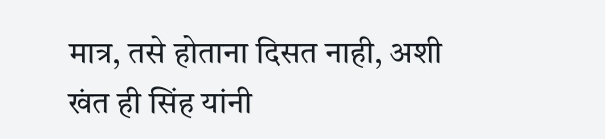मात्र, तसे होताना दिसत नाही, अशी खंत ही सिंह यांनी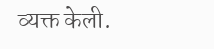व्यक्त केली.